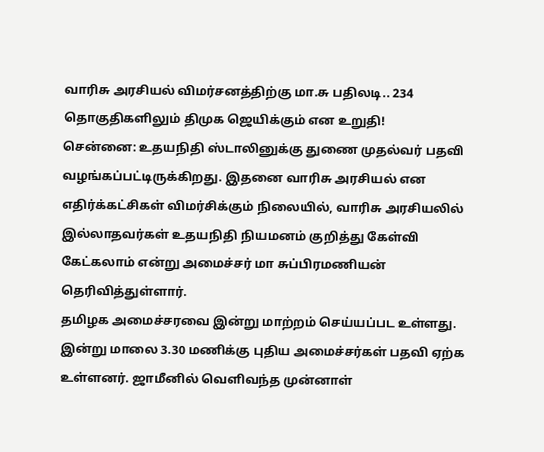வாரிசு அரசியல் விமர்சனத்திற்கு மா.சு பதிலடி.. 234 தொகுதிகளிலும் திமுக ஜெயிக்கும் என உறுதி!
சென்னை: உதயநிதி ஸ்டாலினுக்கு துணை முதல்வர் பதவி வழங்கப்பட்டிருக்கிறது. இதனை வாரிசு அரசியல் என எதிர்க்கட்சிகள் விமர்சிக்கும் நிலையில், வாரிசு அரசியலில் இல்லாதவர்கள் உதயநிதி நியமனம் குறித்து கேள்வி கேட்கலாம் என்று அமைச்சர் மா சுப்பிரமணியன் தெரிவித்துள்ளார்.
தமிழக அமைச்சரவை இன்று மாற்றம் செய்யப்பட உள்ளது. இன்று மாலை 3.30 மணிக்கு புதிய அமைச்சர்கள் பதவி ஏற்க உள்ளனர். ஜாமீனில் வெளிவந்த முன்னாள்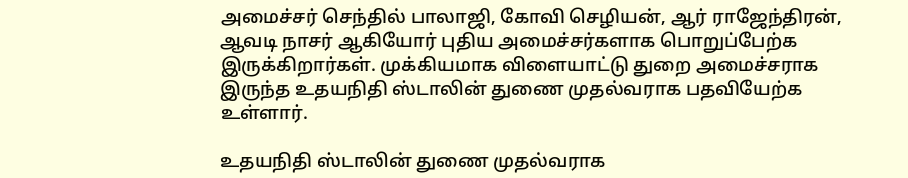அமைச்சர் செந்தில் பாலாஜி, கோவி செழியன், ஆர் ராஜேந்திரன், ஆவடி நாசர் ஆகியோர் புதிய அமைச்சர்களாக பொறுப்பேற்க இருக்கிறார்கள். முக்கியமாக விளையாட்டு துறை அமைச்சராக இருந்த உதயநிதி ஸ்டாலின் துணை முதல்வராக பதவியேற்க உள்ளார்.

உதயநிதி ஸ்டாலின் துணை முதல்வராக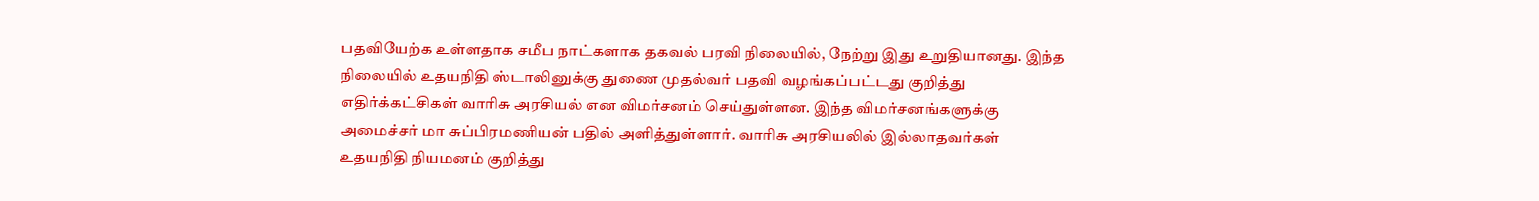பதவியேற்க உள்ளதாக சமீப நாட்களாக தகவல் பரவி நிலையில், நேற்று இது உறுதியானது. இந்த நிலையில் உதயநிதி ஸ்டாலினுக்கு துணை முதல்வர் பதவி வழங்கப்பட்டது குறித்து எதிர்க்கட்சிகள் வாரிசு அரசியல் என விமர்சனம் செய்துள்ளன. இந்த விமர்சனங்களுக்கு அமைச்சர் மா சுப்பிரமணியன் பதில் அளித்துள்ளார். வாரிசு அரசியலில் இல்லாதவர்கள் உதயநிதி நியமனம் குறித்து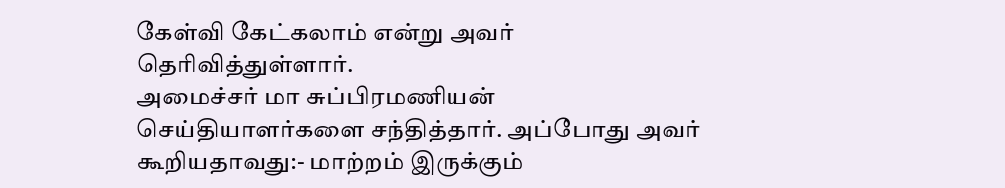கேள்வி கேட்கலாம் என்று அவர் தெரிவித்துள்ளார்.
அமைச்சர் மா சுப்பிரமணியன் செய்தியாளர்களை சந்தித்தார். அப்போது அவர் கூறியதாவது:- மாற்றம் இருக்கும்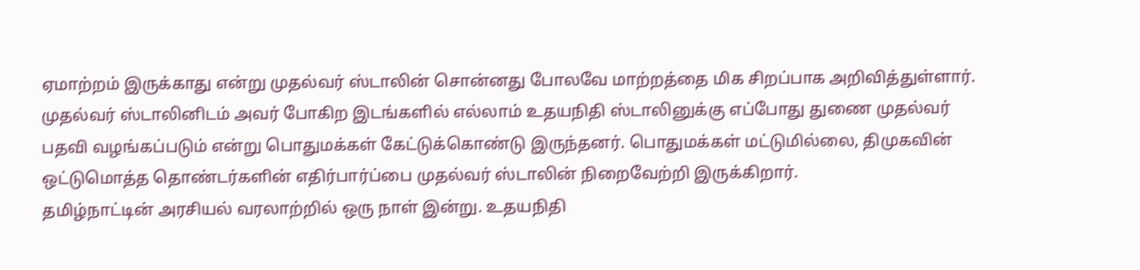ஏமாற்றம் இருக்காது என்று முதல்வர் ஸ்டாலின் சொன்னது போலவே மாற்றத்தை மிக சிறப்பாக அறிவித்துள்ளார். முதல்வர் ஸ்டாலினிடம் அவர் போகிற இடங்களில் எல்லாம் உதயநிதி ஸ்டாலினுக்கு எப்போது துணை முதல்வர் பதவி வழங்கப்படும் என்று பொதுமக்கள் கேட்டுக்கொண்டு இருந்தனர். பொதுமக்கள் மட்டுமில்லை, திமுகவின் ஒட்டுமொத்த தொண்டர்களின் எதிர்பார்ப்பை முதல்வர் ஸ்டாலின் நிறைவேற்றி இருக்கிறார்.
தமிழ்நாட்டின் அரசியல் வரலாற்றில் ஒரு நாள் இன்று. உதயநிதி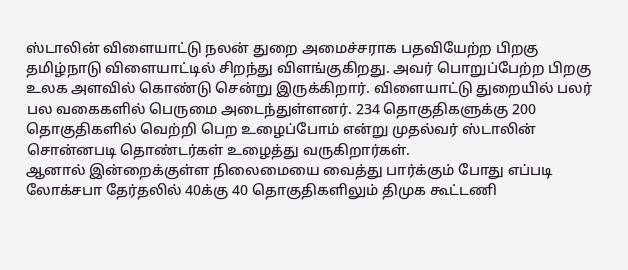ஸ்டாலின் விளையாட்டு நலன் துறை அமைச்சராக பதவியேற்ற பிறகு தமிழ்நாடு விளையாட்டில் சிறந்து விளங்குகிறது. அவர் பொறுப்பேற்ற பிறகு உலக அளவில் கொண்டு சென்று இருக்கிறார். விளையாட்டு துறையில் பலர் பல வகைகளில் பெருமை அடைந்துள்ளனர். 234 தொகுதிகளுக்கு 200 தொகுதிகளில் வெற்றி பெற உழைப்போம் என்று முதல்வர் ஸ்டாலின் சொன்னபடி தொண்டர்கள் உழைத்து வருகிறார்கள்.
ஆனால் இன்றைக்குள்ள நிலைமையை வைத்து பார்க்கும் போது எப்படி லோக்சபா தேர்தலில் 40க்கு 40 தொகுதிகளிலும் திமுக கூட்டணி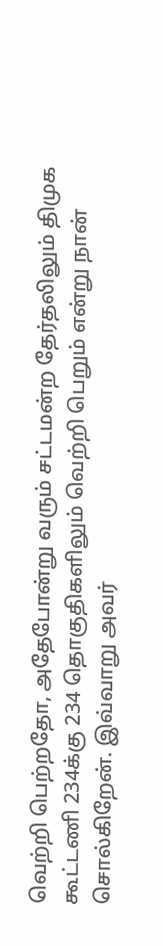வெற்றி பெற்றதோ, அதேபோன்று வரும் சட்டமன்ற தேர்தலிலும் திமுக கூட்டணி 234க்கு 234 தொகுதிகளிலும் வெற்றி பெறும் என்று நான் சொல்கிறேன். இவ்வாறு அவர்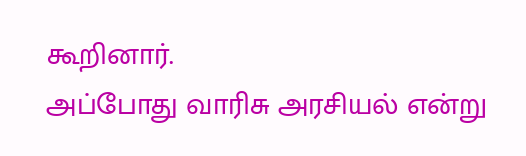கூறினார்.
அப்போது வாரிசு அரசியல் என்று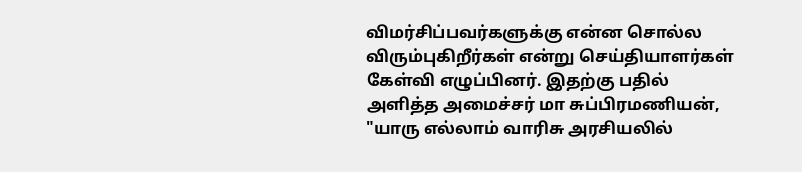விமர்சிப்பவர்களுக்கு என்ன சொல்ல விரும்புகிறீர்கள் என்று செய்தியாளர்கள் கேள்வி எழுப்பினர். இதற்கு பதில் அளித்த அமைச்சர் மா சுப்பிரமணியன், "யாரு எல்லாம் வாரிசு அரசியலில்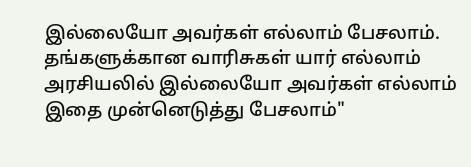இல்லையோ அவர்கள் எல்லாம் பேசலாம். தங்களுக்கான வாரிசுகள் யார் எல்லாம் அரசியலில் இல்லையோ அவர்கள் எல்லாம் இதை முன்னெடுத்து பேசலாம்"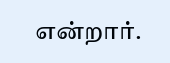என்றார்.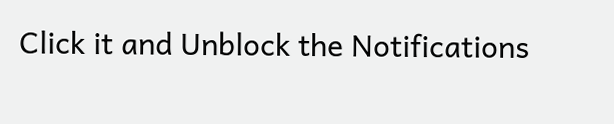Click it and Unblock the Notifications